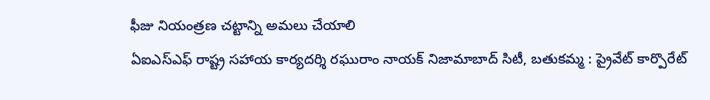ఫీజు నియంత్రణ చట్టాన్ని అమలు చేయాలి
ఏఐఎస్ఎఫ్ రాష్ట్ర సహాయ కార్యదర్శి రఘురాం నాయక్ నిజామాబాద్ సిటీ, బతుకమ్మ : ప్రైవేట్ కార్పొరేట్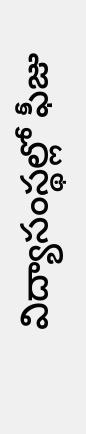విద్యాసంస్థల్లో ఫీజు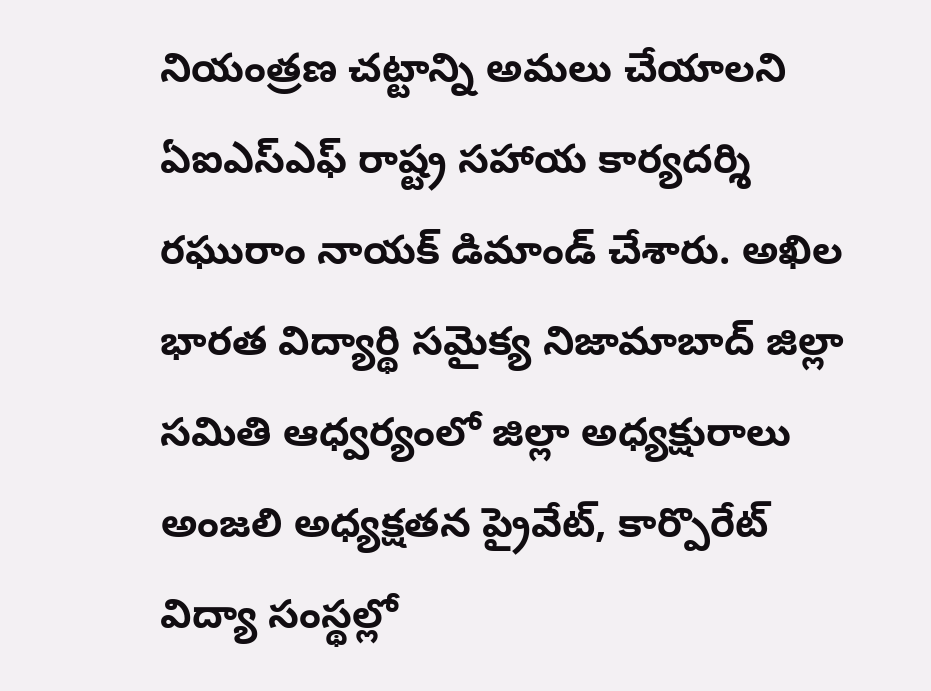నియంత్రణ చట్టాన్ని అమలు చేయాలని ఏఐఎస్ఎఫ్ రాష్ట్ర సహాయ కార్యదర్శి రఘురాం నాయక్ డిమాండ్ చేశారు. అఖిల భారత విద్యార్థి సమైక్య నిజామాబాద్ జిల్లా సమితి ఆధ్వర్యంలో జిల్లా అధ్యక్షురాలు అంజలి అధ్యక్షతన ప్రైవేట్, కార్పొరేట్ విద్యా సంస్థల్లో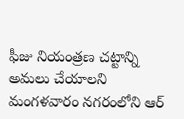ఫీజు నియంత్రణ చట్టాన్ని అమలు చేయాలని మంగళవారం నగరంలోని ఆర్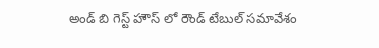అండ్ బి గెస్ట్ హౌస్ లో రౌండ్ టేబుల్ సమావేశం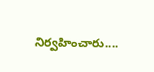నిర్వహించారు....